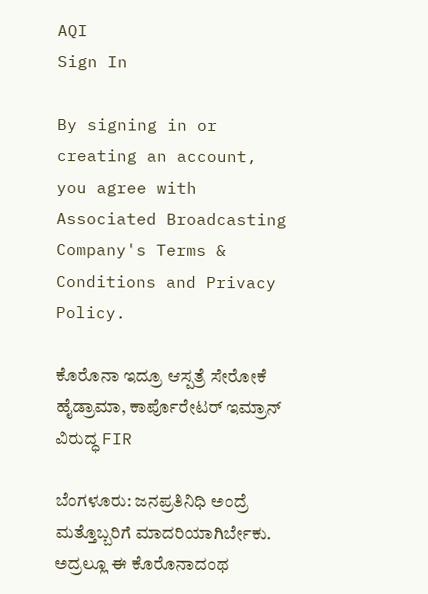AQI
Sign In

By signing in or creating an account, you agree with Associated Broadcasting Company's Terms & Conditions and Privacy Policy.

ಕೊರೊನಾ ಇದ್ರೂ ಆಸ್ಪತ್ರೆ ಸೇರೋಕೆ ಹೈಡ್ರಾಮಾ, ಕಾರ್ಪೊರೇಟರ್ ಇಮ್ರಾನ್ ವಿರುದ್ಧ FIR

ಬೆಂಗಳೂರು: ಜನಪ್ರತಿನಿಧಿ ಅಂದ್ರೆ ಮತ್ತೊಬ್ಬರಿಗೆ ಮಾದರಿಯಾಗಿರ್ಬೇಕು. ಅದ್ರಲ್ಲೂ ಈ ಕೊರೊನಾದಂಥ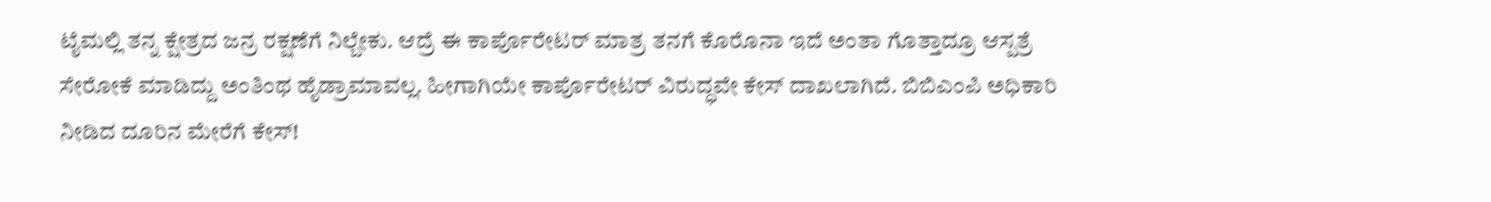ಟೈಮಲ್ಲಿ ತನ್ನ ಕ್ಷೇತ್ರದ ಜನ್ರ ರಕ್ಷಣೆಗೆ ನಿಲ್ಬೇಕು. ಆದ್ರೆ ಈ ಕಾರ್ಪೊರೇಟರ್ ಮಾತ್ರ ತನಗೆ ಕೊರೊನಾ ಇದೆ ಅಂತಾ ಗೊತ್ತಾದ್ರೂ ಆಸ್ಪತ್ರೆ ಸೇರೋಕೆ ಮಾಡಿದ್ದು ಅಂತಿಂಥ ಹೈಡ್ರಾಮಾವಲ್ಲ. ಹೀಗಾಗಿಯೇ ಕಾರ್ಪೊರೇಟರ್ ವಿರುದ್ಧವೇ ಕೇಸ್ ದಾಖಲಾಗಿದೆ. ಬಿಬಿಎಂಪಿ ಅಧಿಕಾರಿ ನೀಡಿದ ದೂರಿನ ಮೇರೆಗೆ ಕೇಸ್!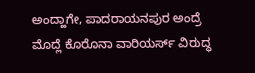ಅಂದ್ಹಾಗೇ, ಪಾದರಾಯನಪುರ ಅಂದ್ರೆ ಮೊದ್ಲೆ ಕೊರೊನಾ ವಾರಿಯರ್ಸ್ ವಿರುದ್ಧ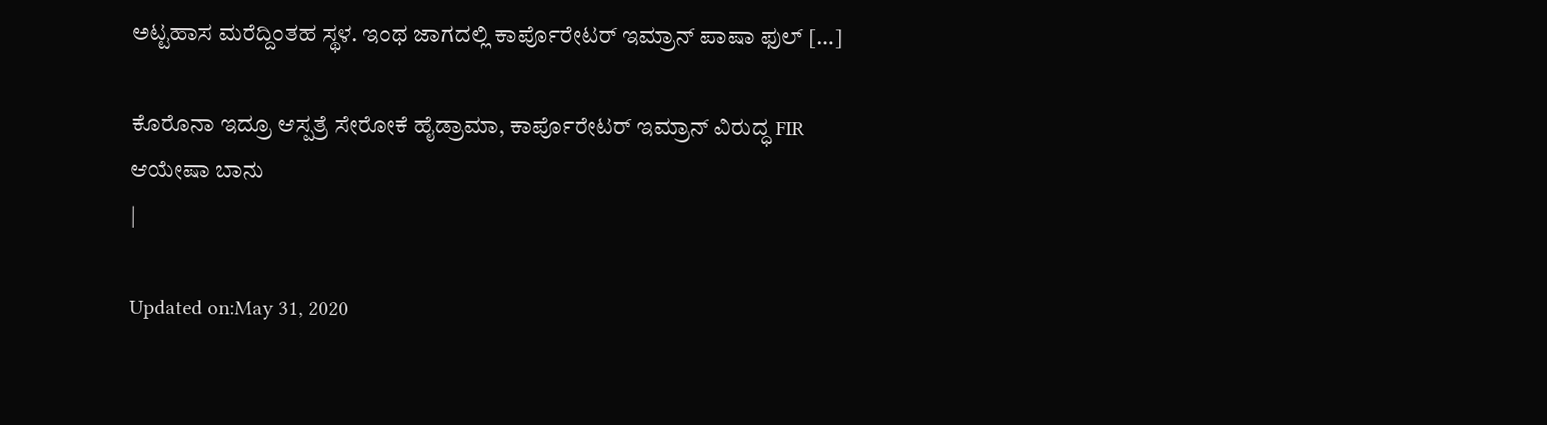ಅಟ್ಟಹಾಸ ಮರೆದ್ದಿಂತಹ ಸ್ಥಳ. ಇಂಥ ಜಾಗದಲ್ಲಿ ಕಾರ್ಪೊರೇಟರ್ ಇಮ್ರಾನ್ ಪಾಷಾ ಫುಲ್ […]

ಕೊರೊನಾ ಇದ್ರೂ ಆಸ್ಪತ್ರೆ ಸೇರೋಕೆ ಹೈಡ್ರಾಮಾ, ಕಾರ್ಪೊರೇಟರ್ ಇಮ್ರಾನ್ ವಿರುದ್ಧ FIR
ಆಯೇಷಾ ಬಾನು
|

Updated on:May 31, 2020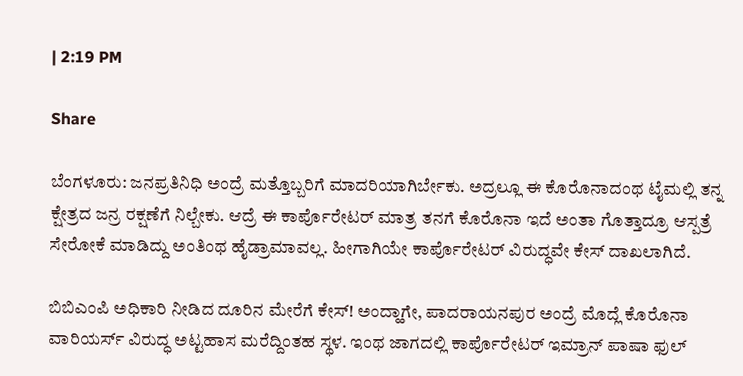| 2:19 PM

Share

ಬೆಂಗಳೂರು: ಜನಪ್ರತಿನಿಧಿ ಅಂದ್ರೆ ಮತ್ತೊಬ್ಬರಿಗೆ ಮಾದರಿಯಾಗಿರ್ಬೇಕು. ಅದ್ರಲ್ಲೂ ಈ ಕೊರೊನಾದಂಥ ಟೈಮಲ್ಲಿ ತನ್ನ ಕ್ಷೇತ್ರದ ಜನ್ರ ರಕ್ಷಣೆಗೆ ನಿಲ್ಬೇಕು. ಆದ್ರೆ ಈ ಕಾರ್ಪೊರೇಟರ್ ಮಾತ್ರ ತನಗೆ ಕೊರೊನಾ ಇದೆ ಅಂತಾ ಗೊತ್ತಾದ್ರೂ ಆಸ್ಪತ್ರೆ ಸೇರೋಕೆ ಮಾಡಿದ್ದು ಅಂತಿಂಥ ಹೈಡ್ರಾಮಾವಲ್ಲ. ಹೀಗಾಗಿಯೇ ಕಾರ್ಪೊರೇಟರ್ ವಿರುದ್ಧವೇ ಕೇಸ್ ದಾಖಲಾಗಿದೆ.

ಬಿಬಿಎಂಪಿ ಅಧಿಕಾರಿ ನೀಡಿದ ದೂರಿನ ಮೇರೆಗೆ ಕೇಸ್! ಅಂದ್ಹಾಗೇ, ಪಾದರಾಯನಪುರ ಅಂದ್ರೆ ಮೊದ್ಲೆ ಕೊರೊನಾ ವಾರಿಯರ್ಸ್ ವಿರುದ್ಧ ಅಟ್ಟಹಾಸ ಮರೆದ್ದಿಂತಹ ಸ್ಥಳ. ಇಂಥ ಜಾಗದಲ್ಲಿ ಕಾರ್ಪೊರೇಟರ್ ಇಮ್ರಾನ್ ಪಾಷಾ ಫುಲ್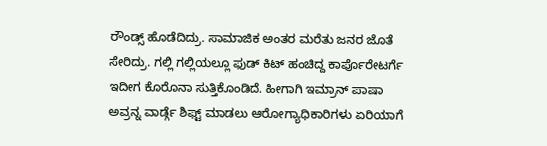ರೌಂಡ್ಸ್ ಹೊಡೆದಿದ್ರು. ಸಾಮಾಜಿಕ ಅಂತರ ಮರೆತು ಜನರ ಜೊತೆ ಸೇರಿದ್ರು. ಗಲ್ಲಿ ಗಲ್ಲಿಯಲ್ಲೂ ಫುಡ್ ಕಿಟ್ ಹಂಚಿದ್ದ ಕಾರ್ಪೊರೇಟರ್ಗೆ ಇದೀಗ ಕೊರೊನಾ ಸುತ್ತಿಕೊಂಡಿದೆ. ಹೀಗಾಗಿ ಇಮ್ರಾನ್ ಪಾಷಾ ಅವ್ರನ್ನ ವಾರ್ಡ್ಗೆ ಶಿಫ್ಟ್ ಮಾಡಲು ಆರೋಗ್ಯಾಧಿಕಾರಿಗಳು ಏರಿಯಾಗೆ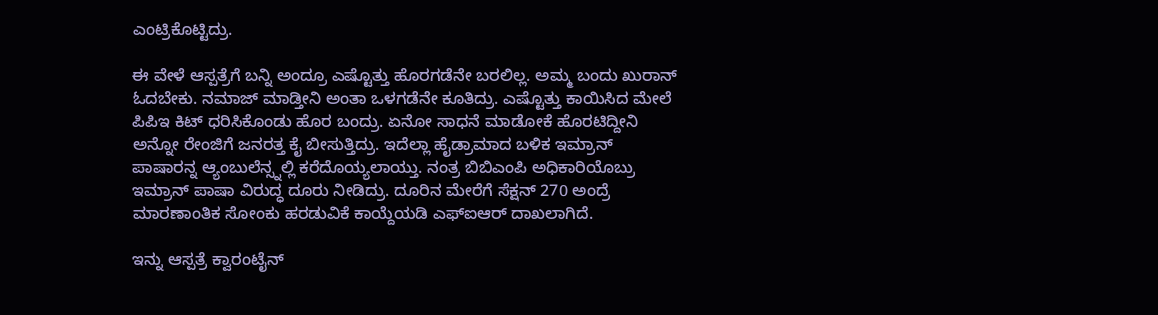ಎಂಟ್ರಿಕೊಟ್ಟಿದ್ರು.

ಈ ವೇಳೆ ಆಸ್ಪತ್ರೆಗೆ ಬನ್ನಿ ಅಂದ್ರೂ ಎಷ್ಟೊತ್ತು ಹೊರಗಡೆನೇ ಬರಲಿಲ್ಲ. ಅಮ್ಮ ಬಂದು ಖುರಾನ್ ಓದಬೇಕು. ನಮಾಜ್ ಮಾಡ್ತೀನಿ ಅಂತಾ ಒಳಗಡೆನೇ ಕೂತಿದ್ರು. ಎಷ್ಟೊತ್ತು ಕಾಯಿಸಿದ ಮೇಲೆ ಪಿಪಿಇ ಕಿಟ್ ಧರಿಸಿಕೊಂಡು ಹೊರ ಬಂದ್ರು. ಏನೋ ಸಾಧನೆ ಮಾಡೋಕೆ ಹೊರಟಿದ್ದೀನಿ ಅನ್ನೋ ರೇಂಜಿಗೆ ಜನರತ್ತ ಕೈ ಬೀಸುತ್ತಿದ್ರು. ಇದೆಲ್ಲಾ ಹೈಡ್ರಾಮಾದ ಬಳಿಕ ಇಮ್ರಾನ್ ಪಾಷಾರನ್ನ ಆ್ಯಂಬುಲೆನ್ಸ್ನಲ್ಲಿ ಕರೆದೊಯ್ಯಲಾಯ್ತು. ನಂತ್ರ ಬಿಬಿಎಂಪಿ ಅಧಿಕಾರಿಯೊಬ್ರು ಇಮ್ರಾನ್ ಪಾಷಾ ವಿರುದ್ಧ ದೂರು ನೀಡಿದ್ರು. ದೂರಿನ ಮೇರೆಗೆ ಸೆಕ್ಷನ್ 270 ಅಂದ್ರೆ ಮಾರಣಾಂತಿಕ ಸೋಂಕು ಹರಡುವಿಕೆ ಕಾಯ್ದೆಯಡಿ ಎಫ್ಐಆರ್ ದಾಖಲಾಗಿದೆ.

ಇನ್ನು ಆಸ್ಪತ್ರೆ ಕ್ವಾರಂಟೈನ್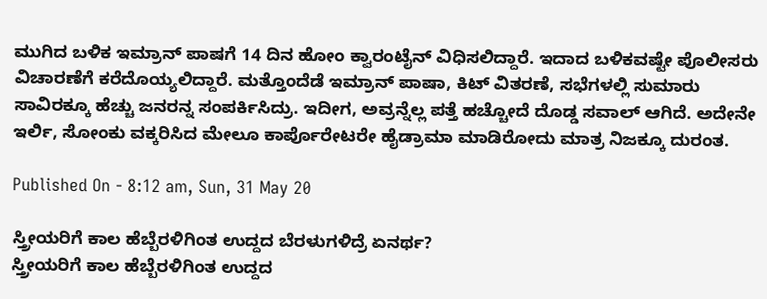ಮುಗಿದ ಬಳಿಕ ಇಮ್ರಾನ್ ಪಾಷಗೆ 14 ದಿನ ಹೋಂ ಕ್ವಾರಂಟೈನ್ ವಿಧಿಸಲಿದ್ದಾರೆ. ಇದಾದ ಬಳಿಕವಷ್ಟೇ ಪೊಲೀಸರು ವಿಚಾರಣೆಗೆ ಕರೆದೊಯ್ಯಲಿದ್ದಾರೆ. ಮತ್ತೊಂದೆಡೆ ಇಮ್ರಾನ್ ಪಾಷಾ, ಕಿಟ್ ವಿತರಣೆ, ಸಭೆಗಳಲ್ಲಿ ಸುಮಾರು ಸಾವಿರಕ್ಕೂ ಹೆಚ್ಚು ಜನರನ್ನ ಸಂಪರ್ಕಿಸಿದ್ರು. ಇದೀಗ, ಅವ್ರನ್ನೆಲ್ಲ ಪತ್ತೆ ಹಚ್ಚೋದೆ ದೊಡ್ಡ ಸವಾಲ್ ಆಗಿದೆ. ಅದೇನೇ ಇರ್ಲಿ, ಸೋಂಕು ವಕ್ಕರಿಸಿದ ಮೇಲೂ ಕಾರ್ಪೊರೇಟರೇ ಹೈಡ್ರಾಮಾ ಮಾಡಿರೋದು ಮಾತ್ರ ನಿಜಕ್ಕೂ ದುರಂತ.

Published On - 8:12 am, Sun, 31 May 20

ಸ್ತ್ರೀಯರಿಗೆ ಕಾಲ ಹೆಬ್ಬೆರಳಿಗಿಂತ ಉದ್ದದ ಬೆರಳುಗಳಿದ್ರೆ ಏನರ್ಥ?
ಸ್ತ್ರೀಯರಿಗೆ ಕಾಲ ಹೆಬ್ಬೆರಳಿಗಿಂತ ಉದ್ದದ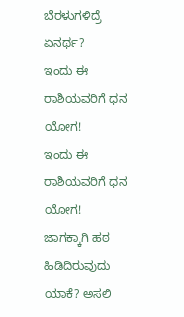ಬೆರಳುಗಳಿದ್ರೆ ಏನರ್ಥ?
ಇಂದು ಈ ರಾಶಿಯವರಿಗೆ ಧನ ಯೋಗ!
ಇಂದು ಈ ರಾಶಿಯವರಿಗೆ ಧನ ಯೋಗ!
ಜಾಗಕ್ಕಾಗಿ ಹಠ ಹಿಡಿದಿರುವುದು ಯಾಕೆ? ಅಸಲಿ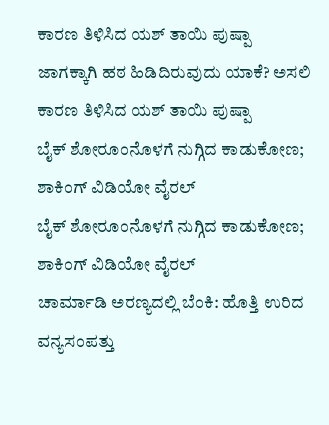ಕಾರಣ ತಿಳಿಸಿದ ಯಶ್ ತಾಯಿ ಪುಷ್ಪಾ
ಜಾಗಕ್ಕಾಗಿ ಹಠ ಹಿಡಿದಿರುವುದು ಯಾಕೆ? ಅಸಲಿ ಕಾರಣ ತಿಳಿಸಿದ ಯಶ್ ತಾಯಿ ಪುಷ್ಪಾ
ಬೈಕ್ ಶೋರೂಂನೊಳಗೆ ನುಗ್ಗಿದ ಕಾಡುಕೋಣ; ಶಾಕಿಂಗ್ ವಿಡಿಯೋ ವೈರಲ್
ಬೈಕ್ ಶೋರೂಂನೊಳಗೆ ನುಗ್ಗಿದ ಕಾಡುಕೋಣ; ಶಾಕಿಂಗ್ ವಿಡಿಯೋ ವೈರಲ್
ಚಾರ್ಮಾಡಿ ಅರಣ್ಯದಲ್ಲಿ ಬೆಂಕಿ: ಹೊತ್ತಿ ಉರಿದ ವನ್ಯಸಂಪತ್ತು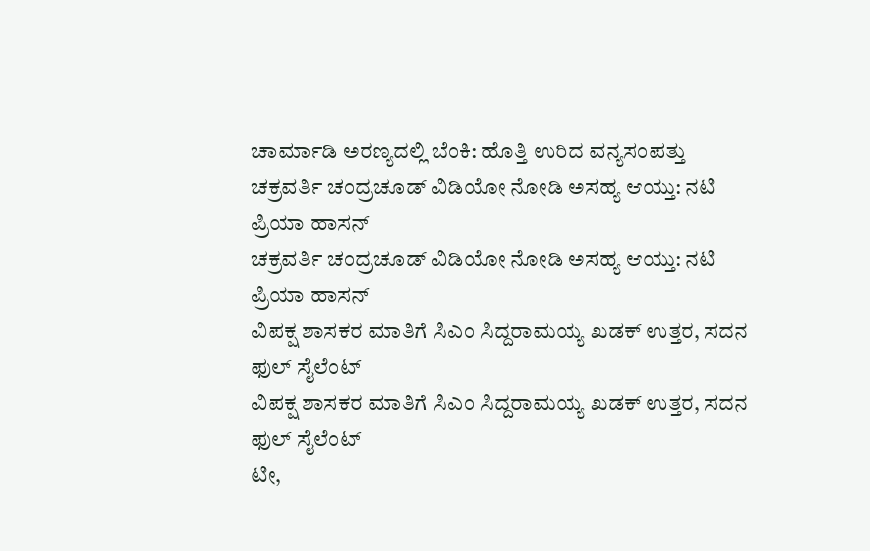ಚಾರ್ಮಾಡಿ ಅರಣ್ಯದಲ್ಲಿ ಬೆಂಕಿ: ಹೊತ್ತಿ ಉರಿದ ವನ್ಯಸಂಪತ್ತು
ಚಕ್ರವರ್ತಿ ಚಂದ್ರಚೂಡ್ ವಿಡಿಯೋ ನೋಡಿ ಅಸಹ್ಯ ಆಯ್ತು: ನಟಿ ಪ್ರಿಯಾ ಹಾಸನ್
ಚಕ್ರವರ್ತಿ ಚಂದ್ರಚೂಡ್ ವಿಡಿಯೋ ನೋಡಿ ಅಸಹ್ಯ ಆಯ್ತು: ನಟಿ ಪ್ರಿಯಾ ಹಾಸನ್
ವಿಪಕ್ಷ ಶಾಸಕರ ಮಾತಿಗೆ ಸಿಎಂ ಸಿದ್ದರಾಮಯ್ಯ ಖಡಕ್ ಉತ್ತರ, ಸದನ ಫುಲ್ ಸೈಲೆಂಟ್
ವಿಪಕ್ಷ ಶಾಸಕರ ಮಾತಿಗೆ ಸಿಎಂ ಸಿದ್ದರಾಮಯ್ಯ ಖಡಕ್ ಉತ್ತರ, ಸದನ ಫುಲ್ ಸೈಲೆಂಟ್
ಟೀ,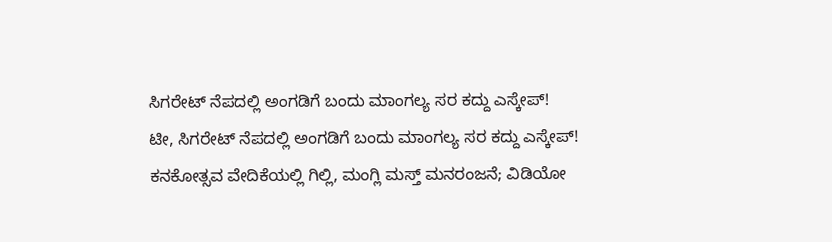ಸಿಗರೇಟ್ ನೆಪದಲ್ಲಿ ಅಂಗಡಿಗೆ ಬಂದು ಮಾಂಗಲ್ಯ ಸರ ಕದ್ದು ಎಸ್ಕೇಪ್!
ಟೀ, ಸಿಗರೇಟ್ ನೆಪದಲ್ಲಿ ಅಂಗಡಿಗೆ ಬಂದು ಮಾಂಗಲ್ಯ ಸರ ಕದ್ದು ಎಸ್ಕೇಪ್!
ಕನಕೋತ್ಸವ ವೇದಿಕೆಯಲ್ಲಿ ಗಿಲ್ಲಿ, ಮಂಗ್ಲಿ ಮಸ್ತ್ ಮನರಂಜನೆ; ವಿಡಿಯೋ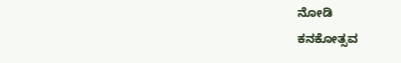ನೋಡಿ
ಕನಕೋತ್ಸವ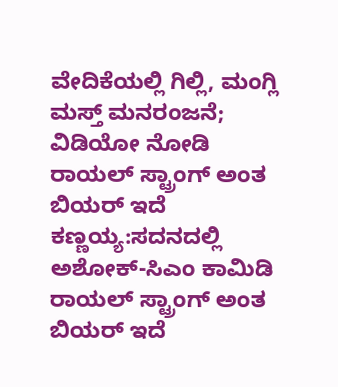ವೇದಿಕೆಯಲ್ಲಿ ಗಿಲ್ಲಿ, ಮಂಗ್ಲಿ ಮಸ್ತ್ ಮನರಂಜನೆ; ವಿಡಿಯೋ ನೋಡಿ
ರಾಯಲ್ ಸ್ಟ್ರಾಂಗ್ ಅಂತ ಬಿಯರ್ ಇದೆ ಕಣ್ಣಯ್ಯ:ಸದನದಲ್ಲಿ ಅಶೋಕ್‌-ಸಿಎಂ ಕಾಮಿಡಿ
ರಾಯಲ್ ಸ್ಟ್ರಾಂಗ್ ಅಂತ ಬಿಯರ್ ಇದೆ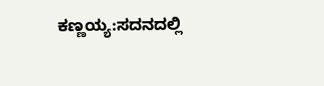ಕಣ್ಣಯ್ಯ:ಸದನದಲ್ಲಿ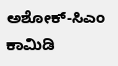ಅಶೋಕ್‌-ಸಿಎಂ ಕಾಮಿಡಿ